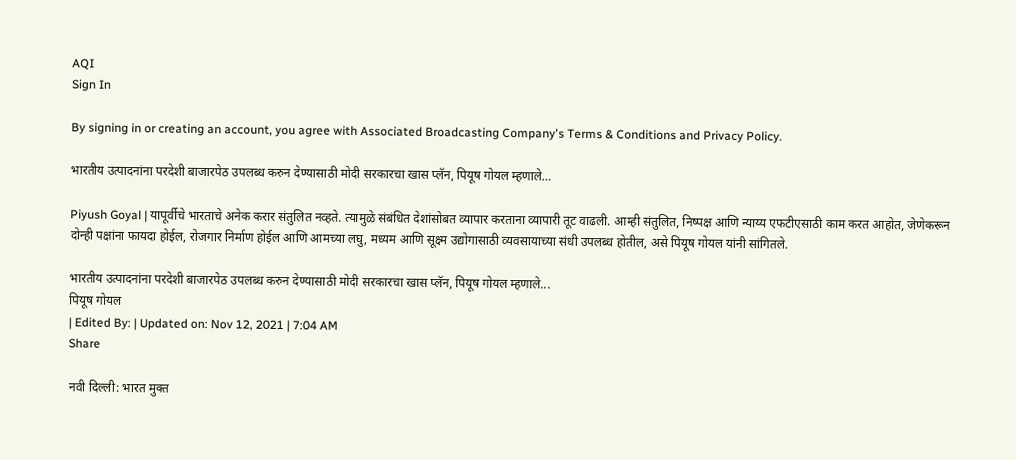AQI
Sign In

By signing in or creating an account, you agree with Associated Broadcasting Company's Terms & Conditions and Privacy Policy.

भारतीय उत्पादनांना परदेशी बाजारपेठ उपलब्ध करुन देण्यासाठी मोदी सरकारचा खास प्लॅन, पियूष गोयल म्हणाले…

Piyush Goyal | यापूर्वीचे भारताचे अनेक करार संतुलित नव्हते. त्यामुळे संबंधित देशांसोबत व्यापार करताना व्यापारी तूट वाढली. आम्ही संतुलित, निष्पक्ष आणि न्याय्य एफटीएसाठी काम करत आहोत, जेणेकरून दोन्ही पक्षांना फायदा होईल, रोजगार निर्माण होईल आणि आमच्या लघु, मध्यम आणि सूक्ष्म उद्योगासाठी व्यवसायाच्या संधी उपलब्ध होतील, असे पियूष गोयल यांनी सांगितले.

भारतीय उत्पादनांना परदेशी बाजारपेठ उपलब्ध करुन देण्यासाठी मोदी सरकारचा खास प्लॅन, पियूष गोयल म्हणाले...
पियूष गोयल
| Edited By: | Updated on: Nov 12, 2021 | 7:04 AM
Share

नवी दिल्ली: भारत मुक्त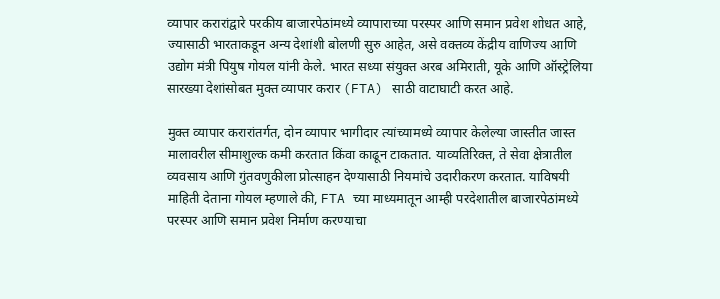व्यापार करारांद्वारे परकीय बाजारपेठांमध्ये व्यापाराच्या परस्पर आणि समान प्रवेश शोधत आहे, ज्यासाठी भारताकडून अन्य देशांशी बोलणी सुरु आहेत, असे वक्तव्य केंद्रीय वाणिज्य आणि उद्योग मंत्री पियुष गोयल यांनी केले. भारत सध्या संयुक्त अरब अमिराती, यूके आणि ऑस्ट्रेलिया सारख्या देशांसोबत मुक्त व्यापार करार (FTA) साठी वाटाघाटी करत आहे.

मुक्त व्यापार करारांतर्गत, दोन व्यापार भागीदार त्यांच्यामध्ये व्यापार केलेल्या जास्तीत जास्त मालावरील सीमाशुल्क कमी करतात किंवा काढून टाकतात. याव्यतिरिक्त, ते सेवा क्षेत्रातील व्यवसाय आणि गुंतवणुकीला प्रोत्साहन देण्यासाठी नियमांचे उदारीकरण करतात. याविषयी माहिती देताना गोयल म्हणाले की, FTA च्या माध्यमातून आम्ही परदेशातील बाजारपेठांमध्ये परस्पर आणि समान प्रवेश निर्माण करण्याचा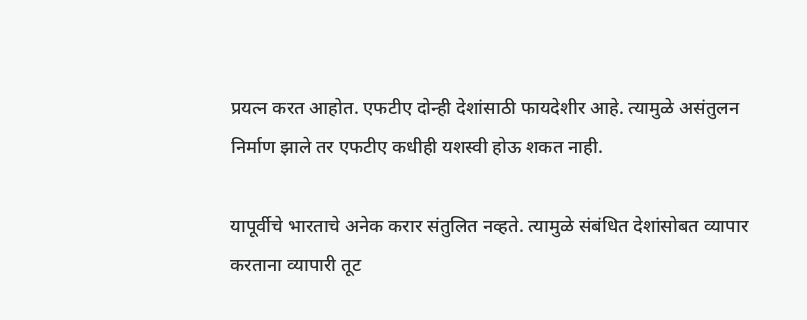प्रयत्न करत आहोत. एफटीए दोन्ही देशांसाठी फायदेशीर आहे. त्यामुळे असंतुलन निर्माण झाले तर एफटीए कधीही यशस्वी होऊ शकत नाही.

यापूर्वीचे भारताचे अनेक करार संतुलित नव्हते. त्यामुळे संबंधित देशांसोबत व्यापार करताना व्यापारी तूट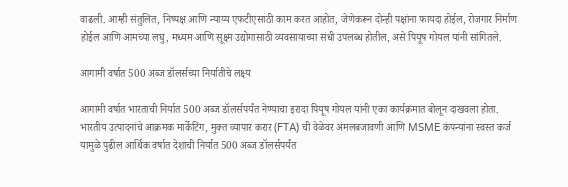वाढली. आम्ही संतुलित, निष्पक्ष आणि न्याय्य एफटीएसाठी काम करत आहोत, जेणेकरून दोन्ही पक्षांना फायदा होईल, रोजगार निर्माण होईल आणि आमच्या लघु, मध्यम आणि सूक्ष्म उद्योगासाठी व्यवसायाच्या संधी उपलब्ध होतील, असे पियूष गोयल यांनी सांगितले.

आगामी वर्षात 500 अब्ज डॉलर्सच्या निर्यातीचे लक्ष्य

आगामी वर्षात भारताची निर्यात 500 अब्ज डॉलर्सपर्यंत नेण्याचा इरादा पियूष गोयल यांनी एका कार्यक्रमात बोलून दाखवला होता. भारतीय उत्पादनांचे आक्रमक मार्केटिंग, मुक्त व्यापार करार (FTA) ची वेळेवर अंमलबजावणी आणि MSME कंपन्यांना स्वस्त कर्ज यामुळे पुढील आर्थिक वर्षात देशाची निर्यात 500 अब्ज डॉलर्सपर्यंत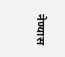नेण्यास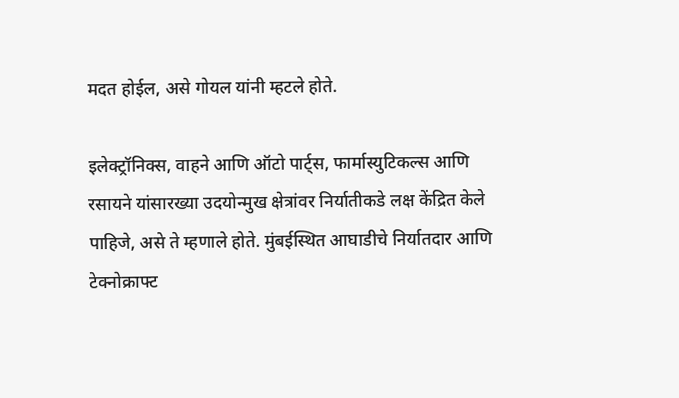मदत होईल, असे गोयल यांनी म्हटले होते.

इलेक्ट्रॉनिक्स, वाहने आणि ऑटो पार्ट्स, फार्मास्युटिकल्स आणि रसायने यांसारख्या उदयोन्मुख क्षेत्रांवर निर्यातीकडे लक्ष केंद्रित केले पाहिजे, असे ते म्हणाले होते. मुंबईस्थित आघाडीचे निर्यातदार आणि टेक्नोक्राफ्ट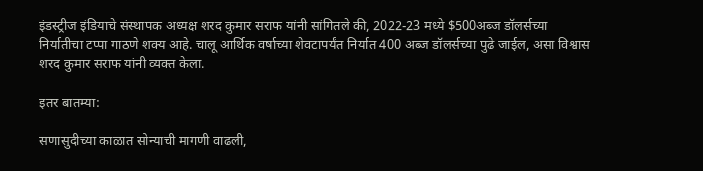इंडस्ट्रीज इंडियाचे संस्थापक अध्यक्ष शरद कुमार सराफ यांनी सांगितले की, 2022-23 मध्ये $500अब्ज डॉलर्सच्या निर्यातीचा टप्पा गाठणे शक्य आहे. चालू आर्थिक वर्षाच्या शेवटापर्यंत निर्यात 400 अब्ज डॉलर्सच्या पुढे जाईल, असा विश्वास शरद कुमार सराफ यांनी व्यक्त केला.

इतर बातम्या:

सणासुदीच्या काळात सोन्याची मागणी वाढली,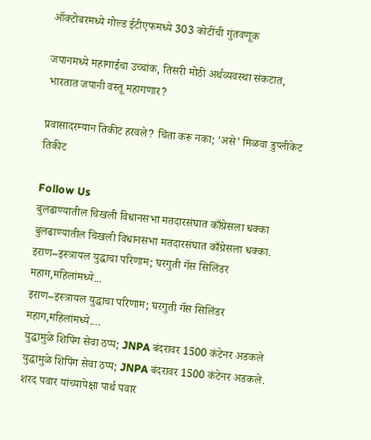ऑक्टोबरमध्ये गोल्ड ईटीएफमध्ये 303 कोटींची गुंतवणूक

जपानमध्ये महागाईचा उच्चांक, तिसरी मोठी अर्थव्यवस्था संकटात, भारतात जपानी वस्तू महागणार?

प्रवासादरम्यान तिकीट हरवले? चिंता करू नका; ‘असे’ मिळवा डुप्लीकेट तिकीट

Follow Us
बुलढाण्यातील चिखली विधानसभा मतदारसंघात काँग्रेसला धक्का
बुलढाण्यातील चिखली विधानसभा मतदारसंघात काँग्रेसला धक्का.
इराण–इस्त्रायल युद्धाचा परिणाम; घरगुती गॅस सिलिंडर महाग,महिलांमध्ये...
इराण–इस्त्रायल युद्धाचा परिणाम; घरगुती गॅस सिलिंडर महाग,महिलांमध्ये....
युद्धामुळे शिपिंग सेवा ठप्प; JNPA बंदरावर 1500 कंटेनर अडकले
युद्धामुळे शिपिंग सेवा ठप्प; JNPA बंदरावर 1500 कंटेनर अडकले.
शरद पवार यांच्यापेक्षा पार्थ पवार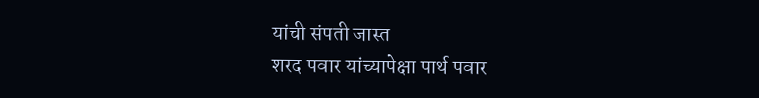यांची संपती जास्त
शरद पवार यांच्यापेक्षा पार्थ पवार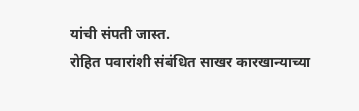यांची संपती जास्त.
रोहित पवारांशी संबंधित साखर कारखान्याच्या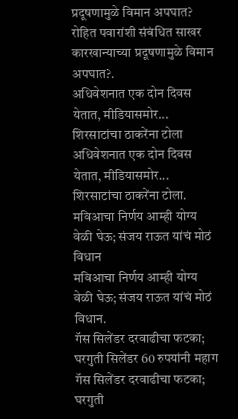प्रदूषणामुळे विमान अपघात?
रोहित पवारांशी संबंधित साखर कारखान्याच्या प्रदूषणामुळे विमान अपघात?.
अधिवेशनात एक दोन दिवस येतात, मीडियासमोर... शिरसाटांचा ठाकरेंना टोला
अधिवेशनात एक दोन दिवस येतात, मीडियासमोर... शिरसाटांचा ठाकरेंना टोला.
मविआचा निर्णय आम्ही योग्य वेळी घेऊ; संजय राऊत यांचं मोठं विधान
मविआचा निर्णय आम्ही योग्य वेळी घेऊ; संजय राऊत यांचं मोठं विधान.
गॅस सिलेंडर दरवाढीचा फटका; घरगुती सिलेंडर 60 रुपयांनी महाग
गॅस सिलेंडर दरवाढीचा फटका; घरगुती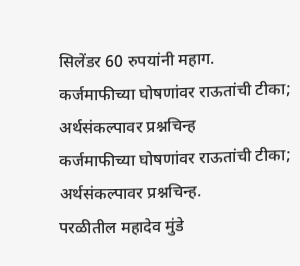सिलेंडर 60 रुपयांनी महाग.
कर्जमाफीच्या घोषणांवर राऊतांची टीका; अर्थसंकल्पावर प्रश्नचिन्ह
कर्जमाफीच्या घोषणांवर राऊतांची टीका; अर्थसंकल्पावर प्रश्नचिन्ह.
परळीतील महादेव मुंडे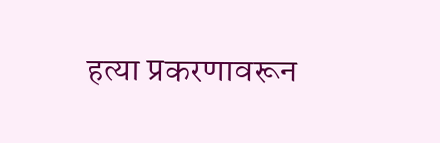हत्या प्रकरणावरून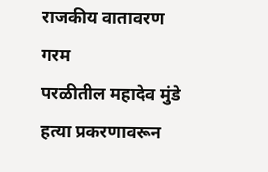राजकीय वातावरण गरम
परळीतील महादेव मुंडे हत्या प्रकरणावरून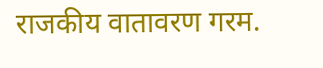राजकीय वातावरण गरम.